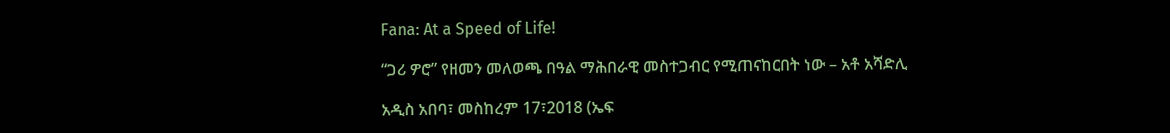Fana: At a Speed of Life!

“ጋሪ ዎሮ” የዘመን መለወጫ በዓል ማሕበራዊ መስተጋብር የሚጠናከርበት ነው – አቶ አሻድሊ

አዲስ አበባ፣ መስከረም 17፣2018 (ኤፍ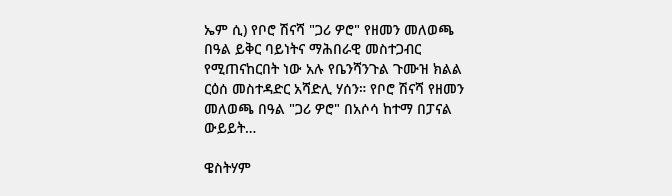ኤም ሲ) የቦሮ ሽናሻ "ጋሪ ዎሮ" የዘመን መለወጫ በዓል ይቅር ባይነትና ማሕበራዊ መስተጋብር የሚጠናከርበት ነው አሉ የቤንሻንጉል ጉሙዝ ክልል ርዕሰ መስተዳድር አሻድሊ ሃሰን። የቦሮ ሽናሻ የዘመን መለወጫ በዓል "ጋሪ ዎሮ" በአሶሳ ከተማ በፓናል ውይይት…

ዌስትሃም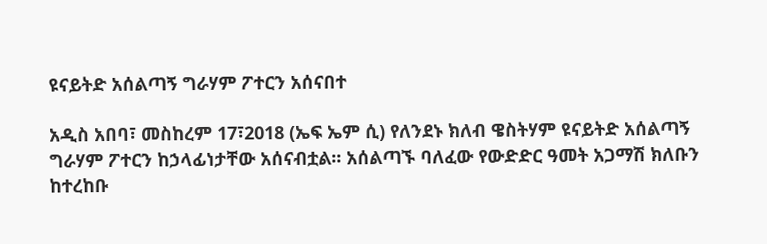ዩናይትድ አሰልጣኝ ግራሃም ፖተርን አሰናበተ

አዲስ አበባ፣ መስከረም 17፣2018 (ኤፍ ኤም ሲ) የለንደኑ ክለብ ዌስትሃም ዩናይትድ አሰልጣኝ ግራሃም ፖተርን ከኃላፊነታቸው አሰናብቷል፡፡ አሰልጣኙ ባለፈው የውድድር ዓመት አጋማሽ ክለቡን ከተረከቡ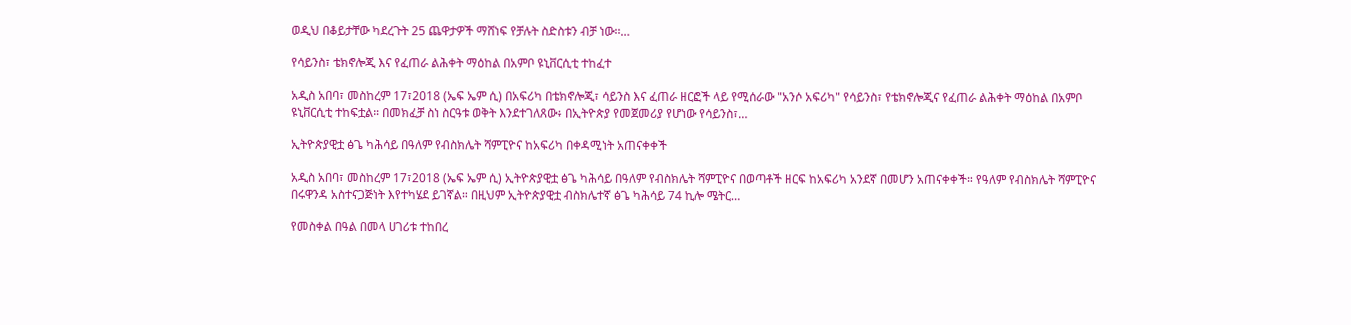ወዲህ በቆይታቸው ካደረጉት 25 ጨዋታዎች ማሸነፍ የቻሉት ስድስቱን ብቻ ነው፡፡…

የሳይንስ፣ ቴክኖሎጂ እና የፈጠራ ልሕቀት ማዕከል በአምቦ ዩኒቨርሲቲ ተከፈተ

አዲስ አበባ፣ መስከረም 17፣2018 (ኤፍ ኤም ሲ) በአፍሪካ በቴክኖሎጂ፣ ሳይንስ እና ፈጠራ ዘርፎች ላይ የሚሰራው "አንሶ አፍሪካ" የሳይንስ፣ የቴክኖሎጂና የፈጠራ ልሕቀት ማዕከል በአምቦ ዩኒቨርሲቲ ተከፍቷል። በመክፈቻ ስነ ስርዓቱ ወቅት እንደተገለጸው፥ በኢትዮጵያ የመጀመሪያ የሆነው የሳይንስ፣…

ኢትዮጵያዊቷ ፅጌ ካሕሳይ በዓለም የብስክሌት ሻምፒዮና ከአፍሪካ በቀዳሚነት አጠናቀቀች

አዲስ አበባ፣ መስከረም 17፣2018 (ኤፍ ኤም ሲ) ኢትዮጵያዊቷ ፅጌ ካሕሳይ በዓለም የብስክሌት ሻምፒዮና በወጣቶች ዘርፍ ከአፍሪካ አንደኛ በመሆን አጠናቀቀች። የዓለም የብስክሌት ሻምፒዮና በሩዋንዳ አስተናጋጅነት እየተካሄደ ይገኛል። በዚህም ኢትዮጵያዊቷ ብስክሌተኛ ፅጌ ካሕሳይ 74 ኪሎ ሜትር…

የመስቀል በዓል በመላ ሀገሪቱ ተከበረ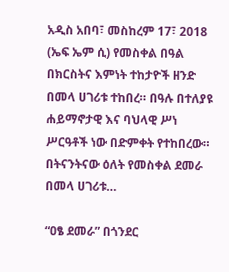አዲስ አበባ፣ መስከረም 17፣ 2018 (ኤፍ ኤም ሲ) የመስቀል በዓል በክርስትና እምነት ተከታዮች ዘንድ በመላ ሀገሪቱ ተከበረ። በዓሉ በተለያዩ ሐይማኖታዊ እና ባህላዊ ሥነ ሥርዓቶች ነው በድምቀት የተከበረው። በትናንትናው ዕለት የመስቀል ደመራ በመላ ሀገሪቱ…

“ዐፄ ደመራ” በጎንደር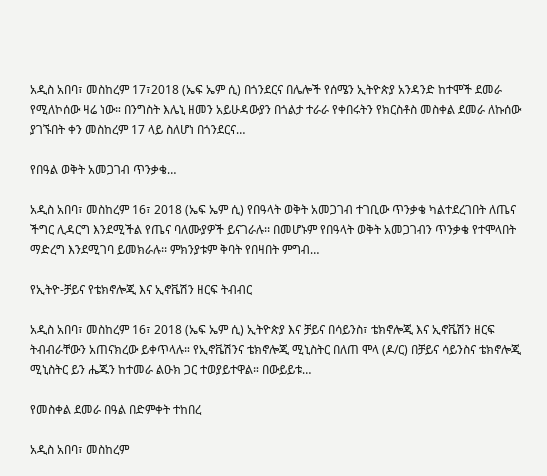አዲስ አበባ፣ መስከረም 17፣2018 (ኤፍ ኤም ሲ) በጎንደርና በሌሎች የሰሜን ኢትዮጵያ አንዳንድ ከተሞች ደመራ የሚለኮሰው ዛሬ ነው። በንግስት እሌኒ ዘመን አይሁዳውያን በጎልታ ተራራ የቀበሩትን የክርስቶስ መስቀል ደመራ ለኩሰው ያገኙበት ቀን መስከረም 17 ላይ ስለሆነ በጎንደርና…

የበዓል ወቅት አመጋገብ ጥንቃቄ…

አዲስ አበባ፣ መስከረም 16፣ 2018 (ኤፍ ኤም ሲ) የበዓላት ወቅት አመጋገብ ተገቢው ጥንቃቄ ካልተደረገበት ለጤና ችግር ሊዳርግ እንደሚችል የጤና ባለሙያዎች ይናገራሉ፡፡ በመሆኑም የበዓላት ወቅት አመጋገብን ጥንቃቄ የተሞላበት ማድረግ እንደሚገባ ይመክራሉ፡፡ ምክንያቱም ቅባት የበዛበት ምግብ…

የኢትዮ-ቻይና የቴክኖሎጂ እና ኢኖቬሽን ዘርፍ ትብብር

አዲስ አበባ፣ መስከረም 16፣ 2018 (ኤፍ ኤም ሲ) ኢትዮጵያ እና ቻይና በሳይንስ፣ ቴክኖሎጂ እና ኢኖቬሽን ዘርፍ ትብብራቸውን አጠናክረው ይቀጥላሉ። የኢኖቬሽንና ቴክኖሎጂ ሚኒስትር በለጠ ሞላ (ዶ/ር) በቻይና ሳይንስና ቴክኖሎጂ ሚኒስትር ይን ሔጁን ከተመራ ልዑክ ጋር ተወያይተዋል። በውይይቱ…

የመስቀል ደመራ በዓል በድምቀት ተከበረ

አዲስ አበባ፣ መስከረም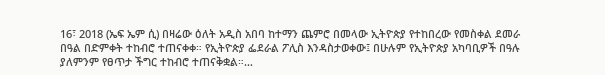16፣ 2018 (ኤፍ ኤም ሲ) በዛሬው ዕለት አዲስ አበባ ከተማን ጨምሮ በመላው ኢትዮጵያ የተከበረው የመስቀል ደመራ በዓል በድምቀት ተከብሮ ተጠናቀቀ። የኢትዮጵያ ፌደራል ፖሊስ እንዳስታወቀው፤ በሁሉም የኢትዮጵያ አካባቢዎች በዓሉ ያለምንም የፀጥታ ችግር ተከብሮ ተጠናቅቋል።…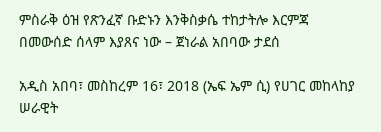ምስራቅ ዕዝ የጽንፈኛ ቡድኑን እንቅስቃሴ ተከታትሎ እርምጃ በመውሰድ ሰላም እያጸና ነው – ጀነራል አበባው ታደሰ

አዲስ አበባ፣ መስከረም 16፣ 2018 (ኤፍ ኤም ሲ) የሀገር መከላከያ ሠራዊት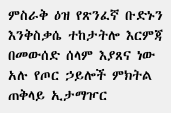ምስራቅ ዕዝ የጽንፈኛ ቡድኑን እንቅስቃሴ ተከታትሎ እርምጃ በመውሰድ ሰላም እያጸና ነው አሉ የጦር ኃይሎች ምክትል ጠቅላይ ኢታማዦር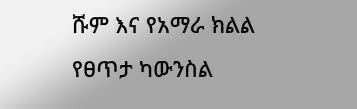ሹም እና የአማራ ክልል የፀጥታ ካውንስል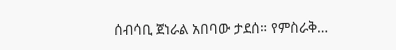ሰብሳቢ ጀነራል አበባው ታደሰ። የምስራቅ…